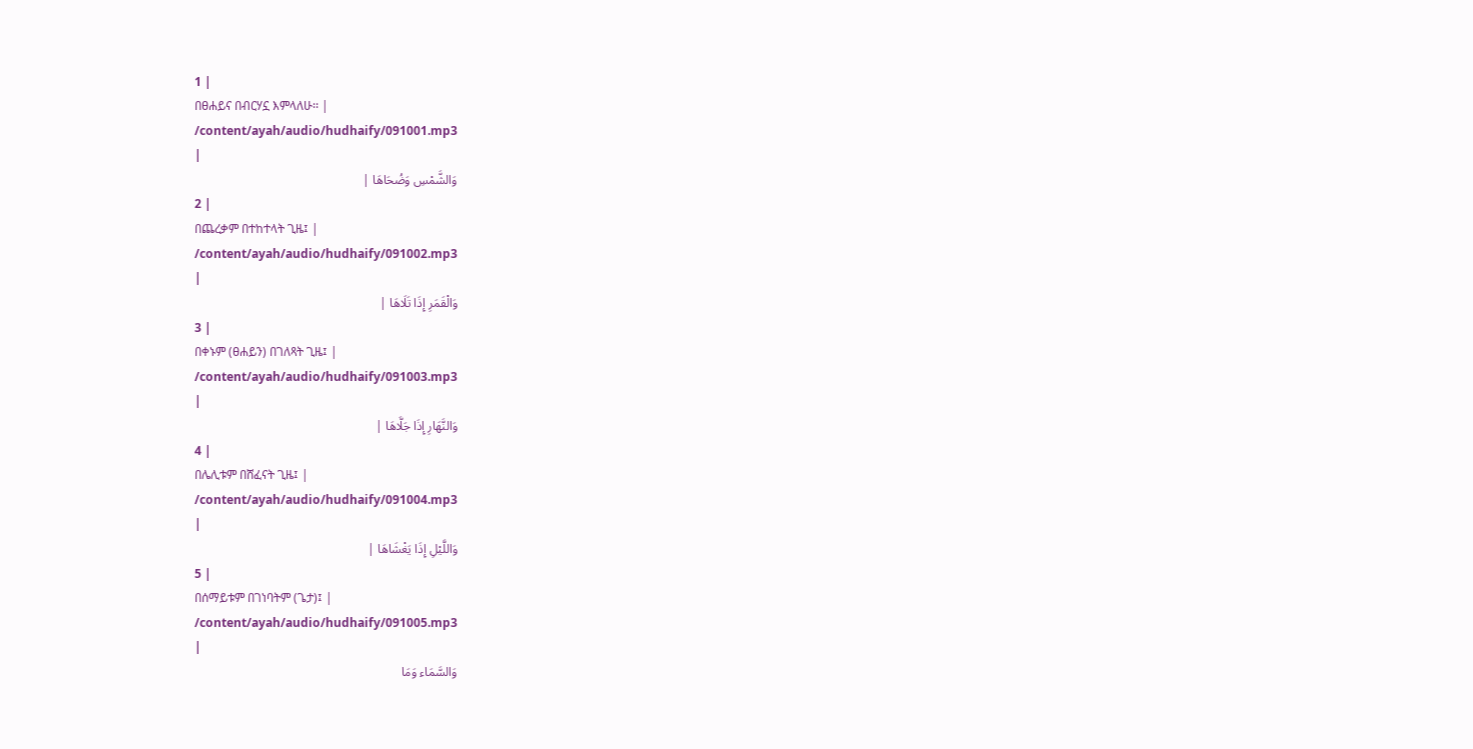1 |
በፀሐይና በብርሃኗ እምላለሁ፡፡ |
/content/ayah/audio/hudhaify/091001.mp3
|
وَالشَّمْسِ وَضُحَاهَا |
2 |
በጨረቃም በተከተላት ጊዜ፤ |
/content/ayah/audio/hudhaify/091002.mp3
|
وَالْقَمَرِ إِذَا تَلَاهَا |
3 |
በቀኑም (ፀሐይን) በገለጻት ጊዜ፤ |
/content/ayah/audio/hudhaify/091003.mp3
|
وَالنَّهَارِ إِذَا جَلَّاهَا |
4 |
በሌሊቱም በሸፈናት ጊዜ፤ |
/content/ayah/audio/hudhaify/091004.mp3
|
وَاللَّيْلِ إِذَا يَغْشَاهَا |
5 |
በሰማይቱም በገነባትም (ጌታ)፤ |
/content/ayah/audio/hudhaify/091005.mp3
|
وَالسَّمَاء وَمَا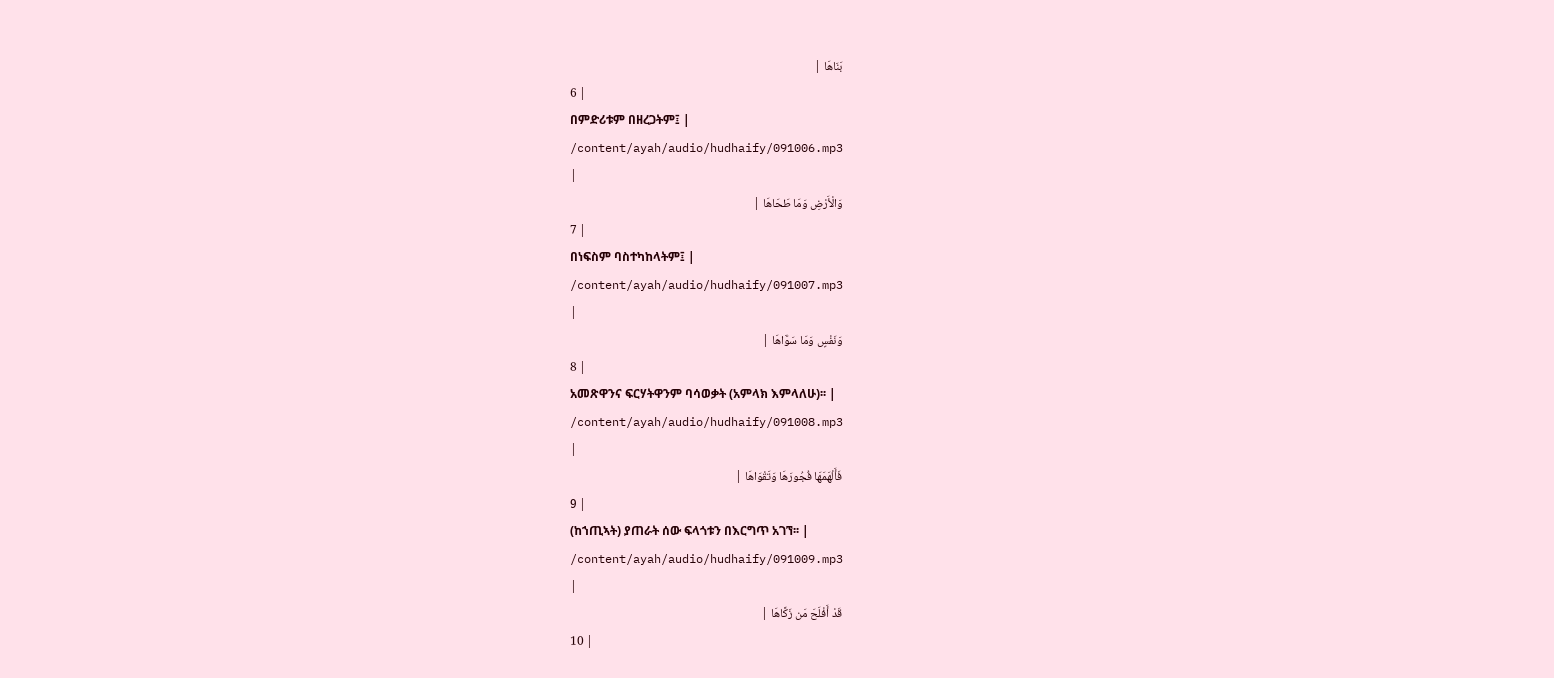بَنَاهَا |
6 |
በምድሪቱም በዘረጋትም፤ |
/content/ayah/audio/hudhaify/091006.mp3
|
وَالْأَرْضِ وَمَا طَحَاهَا |
7 |
በነፍስም ባስተካከላትም፤ |
/content/ayah/audio/hudhaify/091007.mp3
|
وَنَفْسٍ وَمَا سَوَّاهَا |
8 |
አመጽዋንና ፍርሃትዋንም ባሳወቃት (አምላክ እምላለሁ)፡፡ |
/content/ayah/audio/hudhaify/091008.mp3
|
فَأَلْهَمَهَا فُجُورَهَا وَتَقْوَاهَا |
9 |
(ከኀጢኣት) ያጠራት ሰው ፍላጎቱን በእርግጥ አገኘ፡፡ |
/content/ayah/audio/hudhaify/091009.mp3
|
قَدْ أَفْلَحَ مَن زَكَّاهَا |
10 |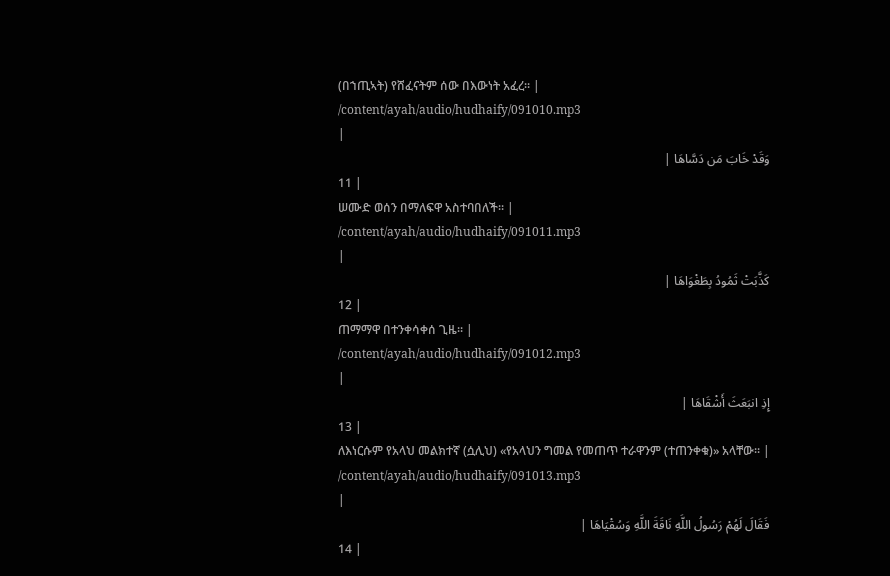(በኀጢኣት) የሸፈናትም ሰው በእውነት አፈረ፡፡ |
/content/ayah/audio/hudhaify/091010.mp3
|
وَقَدْ خَابَ مَن دَسَّاهَا |
11 |
ሠሙድ ወሰን በማለፍዋ አስተባበለች፡፡ |
/content/ayah/audio/hudhaify/091011.mp3
|
كَذَّبَتْ ثَمُودُ بِطَغْوَاهَا |
12 |
ጠማማዋ በተንቀሳቀሰ ጊዜ፡፡ |
/content/ayah/audio/hudhaify/091012.mp3
|
إِذِ انبَعَثَ أَشْقَاهَا |
13 |
ለእነርሱም የአላህ መልክተኛ (ሷሊህ) «የአላህን ግመል የመጠጥ ተራዋንም (ተጠንቀቁ)» አላቸው፡፡ |
/content/ayah/audio/hudhaify/091013.mp3
|
فَقَالَ لَهُمْ رَسُولُ اللَّهِ نَاقَةَ اللَّهِ وَسُقْيَاهَا |
14 |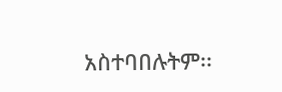አስተባበሉትም፡፡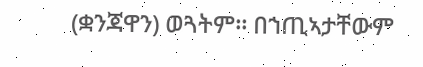(ቋንጃዋን) ወጓትም፡፡ በኀጢኣታቸውም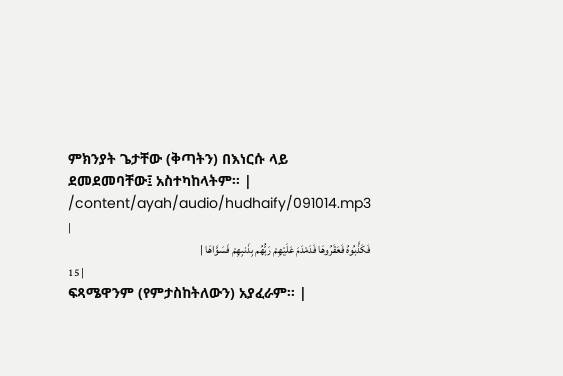ምክንያት ጌታቸው (ቅጣትን) በእነርሱ ላይ ደመደመባቸው፤ አስተካከላትም፡፡ |
/content/ayah/audio/hudhaify/091014.mp3
|
فَكَذَّبُوهُ فَعَقَرُوهَا فَدَمْدَمَ عَلَيْهِمْ رَبُّهُم بِذَنبِهِمْ فَسَوَّاهَا |
15 |
ፍጻሜዋንም (የምታስከትለውን) አያፈራም፡፡ |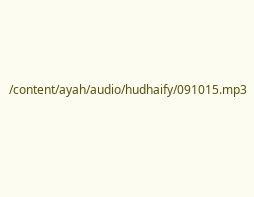/content/ayah/audio/hudhaify/091015.mp3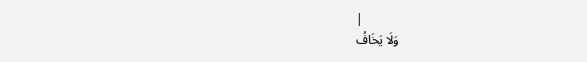|
وَلَا يَخَافُ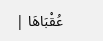عُقْبَاهَا |